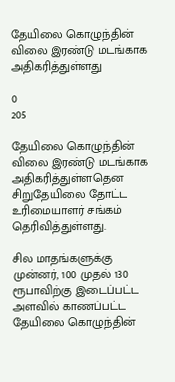தேயிலை கொழுந்தின் விலை இரண்டு மடங்காக அதிகரித்துள்ளது

0
205

தேயிலை கொழுந்தின் விலை இரண்டு மடங்காக அதிகரித்துள்ளதென சிறுதேயிலை தோட்ட உரிமையாளர் சங்கம் தெரிவித்துள்ளது.

சில மாதங்களுக்கு முன்னர், 100 முதல் 130 ரூபாவிற்கு இடைப்பட்ட அளவில் காணப்பட்ட தேயிலை கொழுந்தின்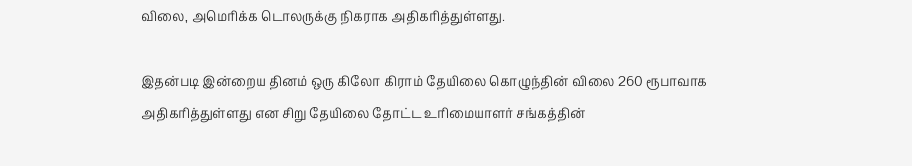விலை, அமெரிக்க டொலருக்கு நிகராக அதிகரித்துள்ளது.

இதன்படி இன்றைய தினம் ஒரு கிலோ கிராம் தேயிலை கொழுந்தின் விலை 260 ரூபாவாக அதிகரித்துள்ளது என சிறு தேயிலை தோட்ட உரிமையாளர் சங்கத்தின்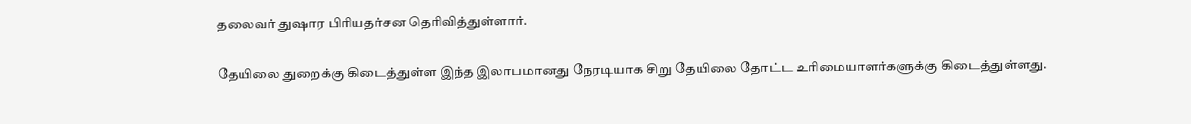தலைவர் துஷார பிரியதர்சன தெரிவித்துள்ளார்.

தேயிலை துறைக்கு கிடைத்துள்ள இந்த இலாபமானது நேரடியாக சிறு தேயிலை தோட்ட உரிமையாளர்களுக்கு கிடைத்துள்ளது.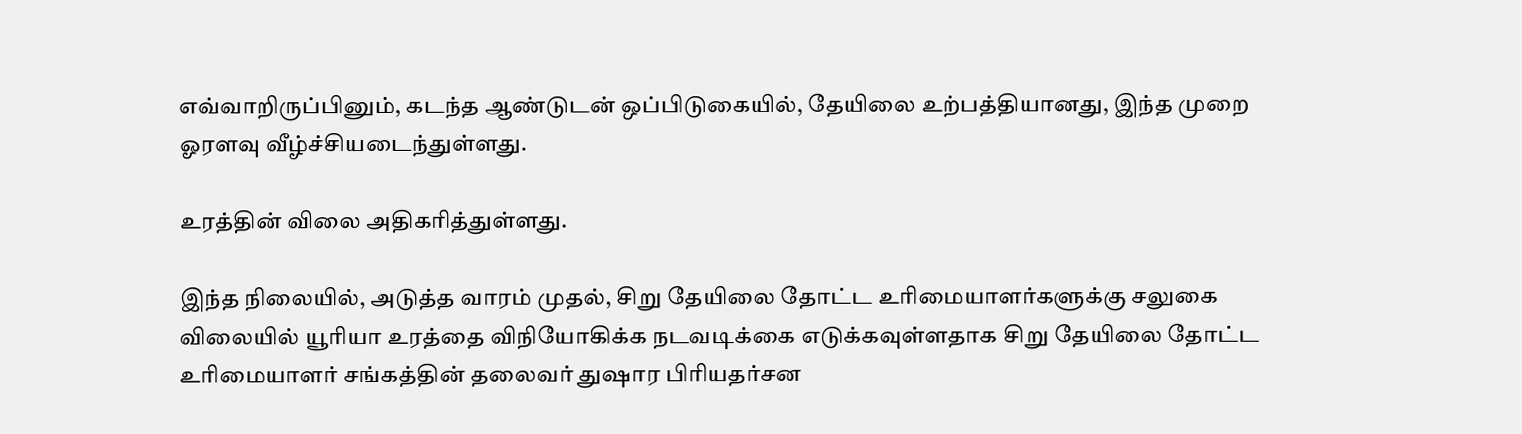எவ்வாறிருப்பினும், கடந்த ஆண்டுடன் ஒப்பிடுகையில், தேயிலை உற்பத்தியானது, இந்த முறை ஓரளவு வீழ்ச்சியடைந்துள்ளது.

உரத்தின் விலை அதிகரித்துள்ளது.

இந்த நிலையில், அடுத்த வாரம் முதல், சிறு தேயிலை தோட்ட உரிமையாளர்களுக்கு சலுகை விலையில் யூரியா உரத்தை விநியோகிக்க நடவடிக்கை எடுக்கவுள்ளதாக சிறு தேயிலை தோட்ட உரிமையாளர் சங்கத்தின் தலைவர் துஷார பிரியதர்சன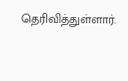தெரிவித்துள்ளார்.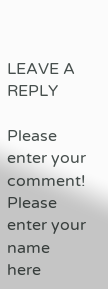LEAVE A REPLY

Please enter your comment!
Please enter your name here